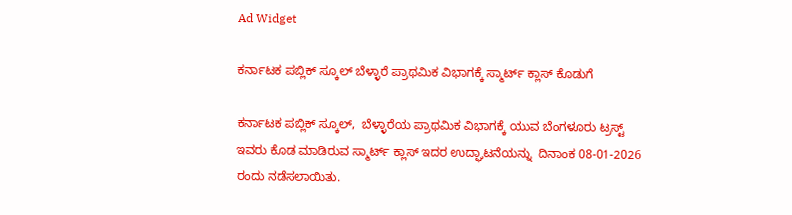Ad Widget

ಕರ್ನಾಟಕ ಪಬ್ಲಿಕ್ ಸ್ಕೂಲ್ ಬೆಳ್ಳಾರೆ ಪ್ರಾಥಮಿಕ ವಿಭಾಗಕ್ಕೆ ಸ್ಮಾರ್ಟ್ ಕ್ಲಾಸ್ ಕೊಡುಗೆ

ಕರ್ನಾಟಕ ಪಬ್ಲಿಕ್ ಸ್ಕೂಲ್,  ಬೆಳ್ಳಾರೆಯ ಪ್ರಾಥಮಿಕ ವಿಭಾಗಕ್ಕೆ ಯುವ ಬೆಂಗಳೂರು ಟ್ರಸ್ಟ್ ಇವರು ಕೊಡ ಮಾಡಿರುವ ಸ್ಮಾರ್ಟ್ ಕ್ಲಾಸ್ ಇದರ ಉದ್ಘಾಟನೆಯನ್ನು  ದಿನಾಂಕ 08-01-2026 ರಂದು ನಡೆಸಲಾಯಿತು.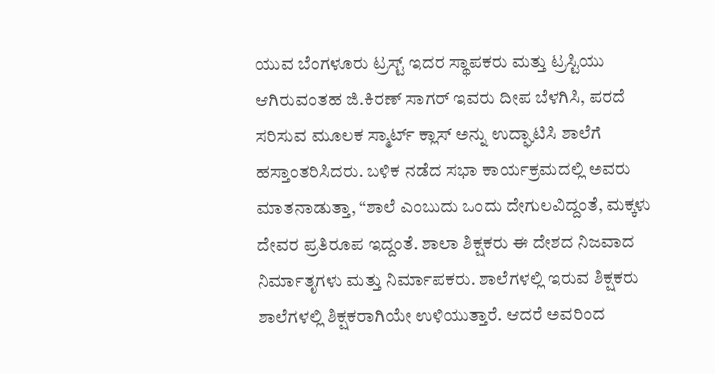ಯುವ ಬೆಂಗಳೂರು ಟ್ರಸ್ಟ್ ಇದರ ಸ್ಥಾಪಕರು ಮತ್ತು ಟ್ರಸ್ಟಿಯು ಆಗಿರುವಂತಹ ಜಿ.ಕಿರಣ್ ಸಾಗರ್ ಇವರು ದೀಪ ಬೆಳಗಿಸಿ, ಪರದೆ ಸರಿಸುವ ಮೂಲಕ ಸ್ಮಾರ್ಟ್ ಕ್ಲಾಸ್ ಅನ್ನು ಉದ್ಘಾಟಿಸಿ ಶಾಲೆಗೆ ಹಸ್ತಾಂತರಿಸಿದರು. ಬಳಿಕ ನಡೆದ ಸಭಾ ಕಾರ್ಯಕ್ರಮದಲ್ಲಿ ಅವರು ಮಾತನಾಡುತ್ತಾ, “ಶಾಲೆ ಎಂಬುದು ಒಂದು ದೇಗುಲವಿದ್ದಂತೆ, ಮಕ್ಕಳು ದೇವರ ಪ್ರತಿರೂಪ ಇದ್ದಂತೆ. ಶಾಲಾ ಶಿಕ್ಷಕರು ಈ ದೇಶದ ನಿಜವಾದ ನಿರ್ಮಾತೃಗಳು ಮತ್ತು ನಿರ್ಮಾಪಕರು. ಶಾಲೆಗಳಲ್ಲಿ ಇರುವ ಶಿಕ್ಷಕರು ಶಾಲೆಗಳಲ್ಲಿ ಶಿಕ್ಷಕರಾಗಿಯೇ ಉಳಿಯುತ್ತಾರೆ. ಆದರೆ ಅವರಿಂದ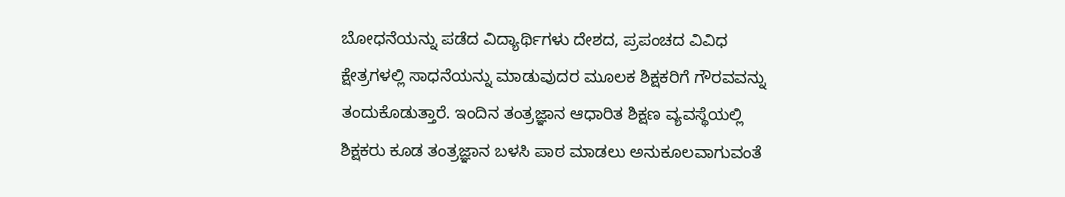ಬೋಧನೆಯನ್ನು ಪಡೆದ ವಿದ್ಯಾರ್ಥಿಗಳು ದೇಶದ, ಪ್ರಪಂಚದ ವಿವಿಧ ಕ್ಷೇತ್ರಗಳಲ್ಲಿ ಸಾಧನೆಯನ್ನು ಮಾಡುವುದರ ಮೂಲಕ ಶಿಕ್ಷಕರಿಗೆ ಗೌರವವನ್ನು ತಂದುಕೊಡುತ್ತಾರೆ. ಇಂದಿನ ತಂತ್ರಜ್ಞಾನ ಆಧಾರಿತ ಶಿಕ್ಷಣ ವ್ಯವಸ್ಥೆಯಲ್ಲಿ ಶಿಕ್ಷಕರು ಕೂಡ ತಂತ್ರಜ್ಞಾನ ಬಳಸಿ ಪಾಠ ಮಾಡಲು ಅನುಕೂಲವಾಗುವಂತೆ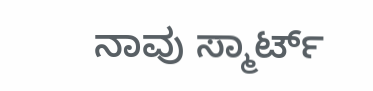ನಾವು ಸ್ಮಾರ್ಟ್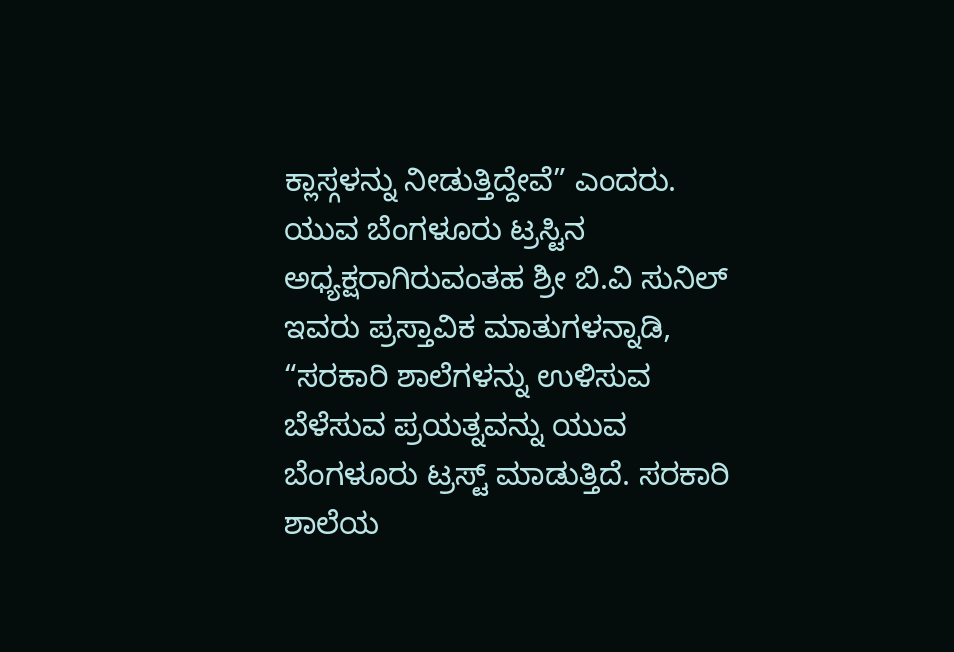ಕ್ಲಾಸ್ಗಳನ್ನು ನೀಡುತ್ತಿದ್ದೇವೆ” ಎಂದರು. ಯುವ ಬೆಂಗಳೂರು ಟ್ರಸ್ಟಿನ ಅಧ್ಯಕ್ಷರಾಗಿರುವಂತಹ ಶ್ರೀ ಬಿ.ವಿ ಸುನಿಲ್ ಇವರು ಪ್ರಸ್ತಾವಿಕ ಮಾತುಗಳನ್ನಾಡಿ, “ಸರಕಾರಿ ಶಾಲೆಗಳನ್ನು ಉಳಿಸುವ ಬೆಳೆಸುವ ಪ್ರಯತ್ನವನ್ನು ಯುವ ಬೆಂಗಳೂರು ಟ್ರಸ್ಟ್ ಮಾಡುತ್ತಿದೆ. ಸರಕಾರಿ ಶಾಲೆಯ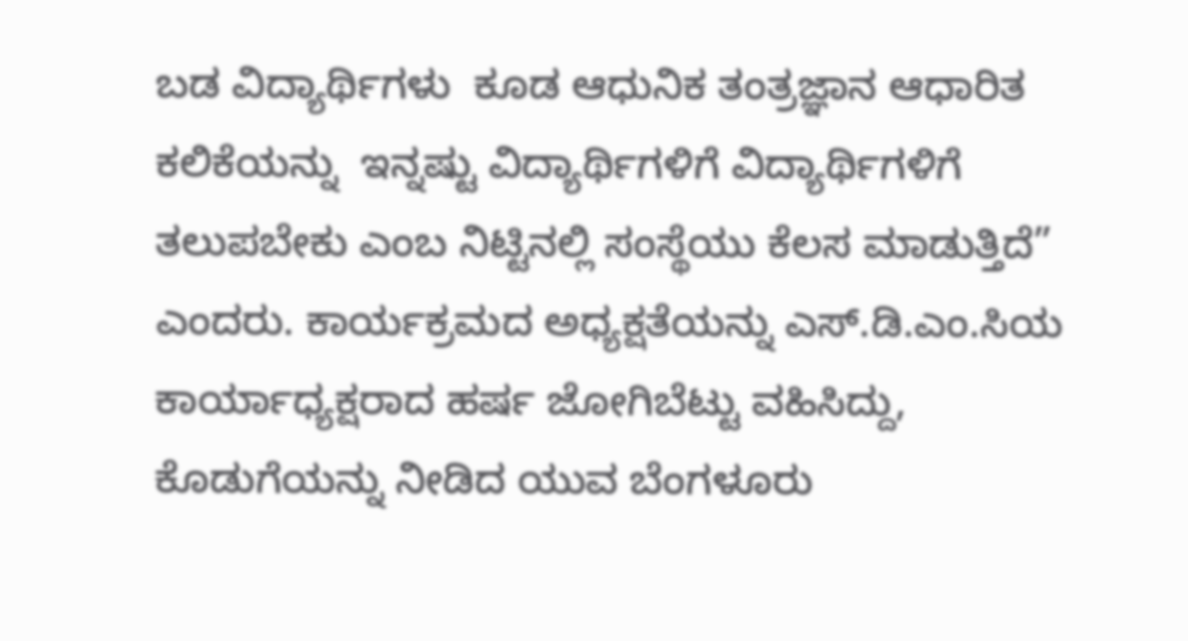ಬಡ ವಿದ್ಯಾರ್ಥಿಗಳು  ಕೂಡ ಆಧುನಿಕ ತಂತ್ರಜ್ಞಾನ ಆಧಾರಿತ ಕಲಿಕೆಯನ್ನು  ಇನ್ನಷ್ಟು ವಿದ್ಯಾರ್ಥಿಗಳಿಗೆ ವಿದ್ಯಾರ್ಥಿಗಳಿಗೆ ತಲುಪಬೇಕು ಎಂಬ ನಿಟ್ಟಿನಲ್ಲಿ ಸಂಸ್ಥೆಯು ಕೆಲಸ ಮಾಡುತ್ತಿದೆ” ಎಂದರು. ಕಾರ್ಯಕ್ರಮದ ಅಧ್ಯಕ್ಷತೆಯನ್ನು ಎಸ್.ಡಿ.ಎಂ.ಸಿಯ ಕಾರ್ಯಾಧ್ಯಕ್ಷರಾದ ಹರ್ಷ ಜೋಗಿಬೆಟ್ಟು ವಹಿಸಿದ್ದು, ಕೊಡುಗೆಯನ್ನು ನೀಡಿದ ಯುವ ಬೆಂಗಳೂರು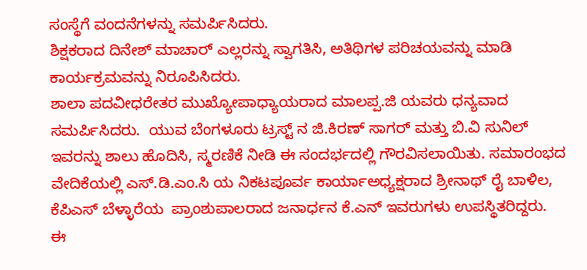ಸಂಸ್ಥೆಗೆ ವಂದನೆಗಳನ್ನು ಸಮರ್ಪಿಸಿದರು.
ಶಿಕ್ಷಕರಾದ ದಿನೇಶ್ ಮಾಚಾರ್ ಎಲ್ಲರನ್ನು ಸ್ವಾಗತಿಸಿ, ಅತಿಥಿಗಳ ಪರಿಚಯವನ್ನು ಮಾಡಿ ಕಾರ್ಯಕ್ರಮವನ್ನು ನಿರೂಪಿಸಿದರು.
ಶಾಲಾ ಪದವೀಧರೇತರ ಮುಖ್ಯೋಪಾಧ್ಯಾಯರಾದ ಮಾಲಪ್ಪ.ಜಿ ಯವರು ಧನ್ಯವಾದ ಸಮರ್ಪಿಸಿದರು.  ಯುವ ಬೆಂಗಳೂರು ಟ್ರಸ್ಟ್ ನ ಜಿ.ಕಿರಣ್ ಸಾಗರ್ ಮತ್ತು ಬಿ.ವಿ ಸುನಿಲ್ ಇವರನ್ನು ಶಾಲು ಹೊದಿಸಿ, ಸ್ಮರಣಿಕೆ ನೀಡಿ ಈ ಸಂದರ್ಭದಲ್ಲಿ ಗೌರವಿಸಲಾಯಿತು. ಸಮಾರಂಭದ ವೇದಿಕೆಯಲ್ಲಿ ಎಸ್.ಡಿ.ಎಂ.ಸಿ ಯ ನಿಕಟಪೂರ್ವ ಕಾರ್ಯಾಅಧ್ಯಕ್ಷರಾದ ಶ್ರೀನಾಥ್ ರೈ ಬಾಳಿಲ,  ಕೆಪಿಎಸ್ ಬೆಳ್ಳಾರೆಯ  ಪ್ರಾಂಶುಪಾಲರಾದ ಜನಾರ್ಧನ ಕೆ.ಎನ್ ಇವರುಗಳು ಉಪಸ್ಥಿತರಿದ್ದರು.
ಈ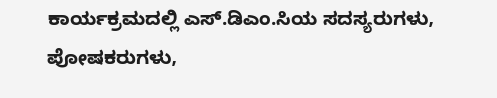ಕಾರ್ಯಕ್ರಮದಲ್ಲಿ ಎಸ್.ಡಿಎಂ.ಸಿಯ ಸದಸ್ಯರುಗಳು, ಪೋಷಕರುಗಳು,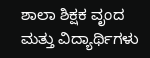ಶಾಲಾ ಶಿಕ್ಷಕ ವೃಂದ ಮತ್ತು ವಿದ್ಯಾರ್ಥಿಗಳು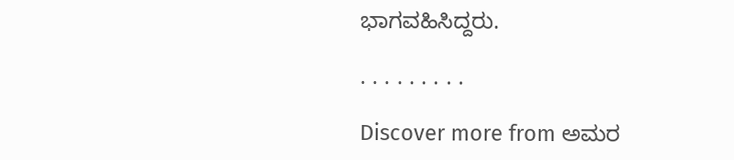ಭಾಗವಹಿಸಿದ್ದರು.

. . . . . . . . .

Discover more from ಅಮರ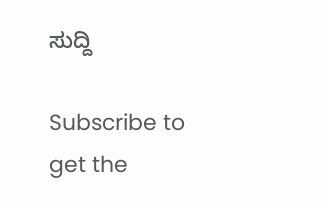ಸುದ್ದಿ

Subscribe to get the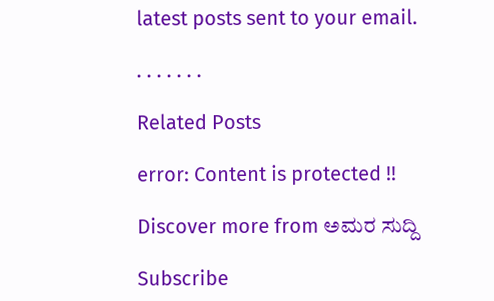latest posts sent to your email.

. . . . . . .

Related Posts

error: Content is protected !!

Discover more from ಅಮರ ಸುದ್ದಿ

Subscribe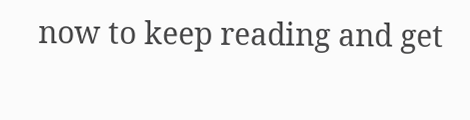now to keep reading and get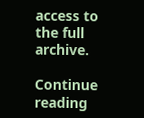access to the full archive.

Continue reading